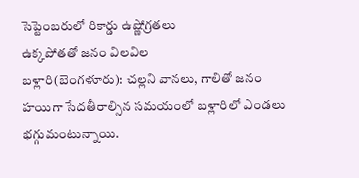సెప్టెంబరులో రికార్డు ఉష్ణోగ్రతలు
ఉక్కపోతతో జనం విలవిల
బళ్లారి(బెంగళూరు): చల్లని వానలు, గాలితో జనం హయిగా సేదతీరాల్సిన సమయంలో బళ్లారిలో ఎండలు భగ్గుమంటున్నాయి.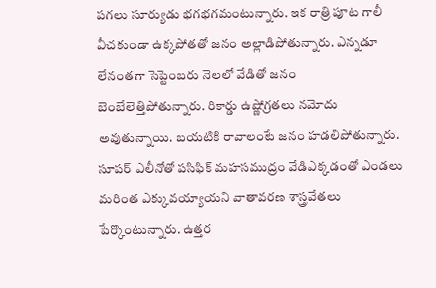పగలు సూర్యుడు భగభగమంటున్నారు. ఇక రాత్రి పూట గాలీ వీచకుండా ఉక్కపోతతో జనం అల్లాడిపోతున్నారు. ఎన్నడూ లేనంతగా సెప్టెంబరు నెలలో వేడితో జనం బెంబేలెత్తిపోతున్నారు. రికార్డు ఉష్ణోగ్రతలు నమోదు అవుతున్నాయి. బయటికి రావాలంటే జనం హడలిపోతున్నారు.
సూపర్ ఎలీనోతో పసిఫిక్ మహసముద్రం వేడిఎక్కడంతో ఎండలు మరింత ఎక్కువయ్యాయని వాతావరణ శాస్త్రవేతలు పేర్కొంటున్నారు. ఉత్తర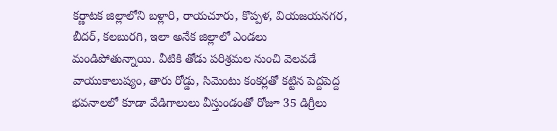కర్ణాటక జిల్లాలోని బళ్లారి, రాయచూరు, కొప్పళ, వియజయనగర, బీదర్, కలబురగి, ఇలా అనేక జిల్లాలో ఎండలు మండిపోతున్నాయి. వీటికి తోడు పరిశ్రమల నుంచి వెలవడే వాయుకాలుష్యం, తారు రోడ్డు, సిమెంటు కంకర్లతో కట్టిన పెద్దపెద్ద భవనాలలో కూడా వేడిగాలులు వీస్తుండంతో రోజూ 35 డిగ్రీలు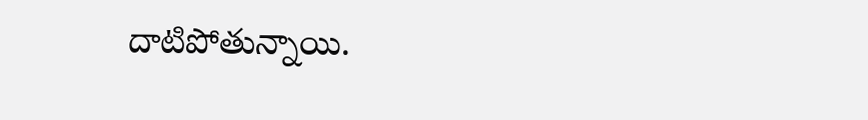దాటిపోతున్నాయి.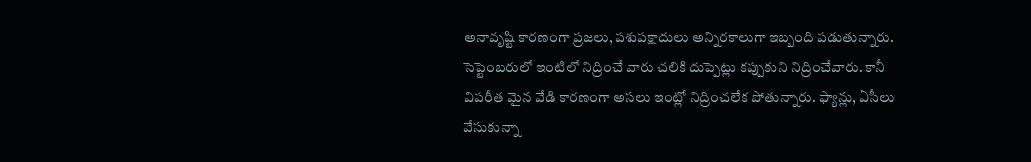అనావృష్టి కారణంగా ప్రజలు, పశుపక్షాదులు అన్నిరకాలుగా ఇబ్బంది పడుతున్నారు. సెప్టెంబరులో ఇంటిలో నిద్రించే వారు చలికి దుప్పెట్లు కప్పుకుని నిద్రించేవారు. కానీ విపరీత మైన వేడి కారణంగా అసలు ఇంట్లో నిద్రించలేక పోతున్నారు. ఫ్యాన్లు, ఏసీలు వేసుకున్నా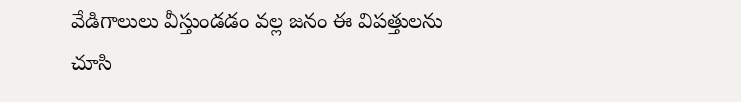వేడిగాలులు వీస్తుండడం వల్ల జనం ఈ విపత్తులను చూసి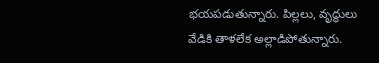భయపడుతున్నారు. పిల్లలు, వృద్ధులు వేడికి తాళలేక అల్లాడిపోతున్నారు.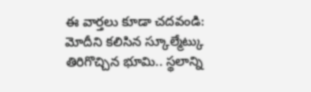ఈ వార్తలు కూడా చదవండి:
మోదీని కలిసిన స్కూల్మేట్కు తిరిగొచ్చిన భూమి.. స్థలాన్ని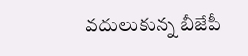వదులుకున్న బీజేపీ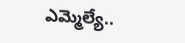ఎమ్మెల్యే..